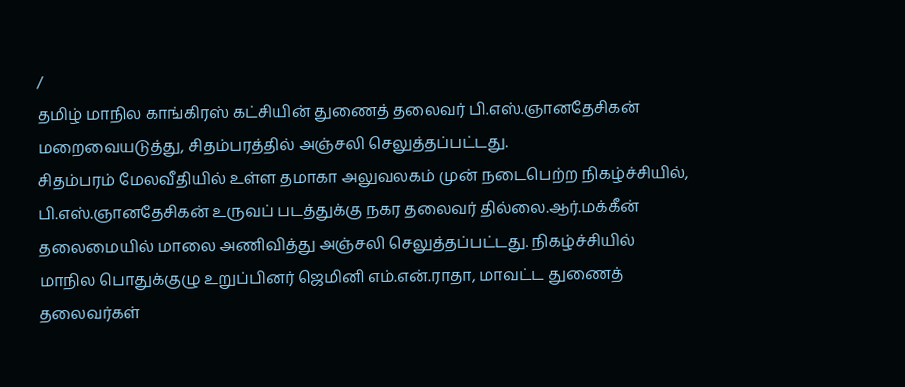/
தமிழ் மாநில காங்கிரஸ் கட்சியின் துணைத் தலைவர் பி.எஸ்.ஞானதேசிகன் மறைவையடுத்து, சிதம்பரத்தில் அஞ்சலி செலுத்தப்பட்டது.
சிதம்பரம் மேலவீதியில் உள்ள தமாகா அலுவலகம் முன் நடைபெற்ற நிகழ்ச்சியில், பி.எஸ்.ஞானதேசிகன் உருவப் படத்துக்கு நகர தலைவர் தில்லை.ஆர்.மக்கீன் தலைமையில் மாலை அணிவித்து அஞ்சலி செலுத்தப்பட்டது. நிகழ்ச்சியில் மாநில பொதுக்குழு உறுப்பினர் ஜெமினி எம்.என்.ராதா, மாவட்ட துணைத் தலைவர்கள்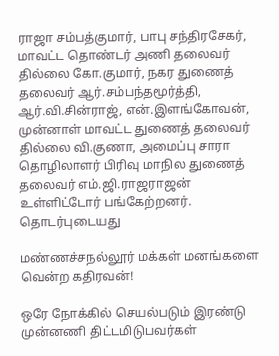ராஜா சம்பத்குமார், பாபு சந்திரசேகர், மாவட்ட தொண்டர் அணி தலைவர் தில்லை கோ.குமார், நகர துணைத் தலைவர் ஆர்.சம்பந்தமூர்த்தி, ஆர்.வி.சின்ராஜ், என்.இளங்கோவன், முன்னாள் மாவட்ட துணைத் தலைவர் தில்லை வி.குணா, அமைப்பு சாரா தொழிலாளர் பிரிவு மாநில துணைத் தலைவர் எம்.ஜி.ராஜராஜன் உள்ளிட்டோர் பங்கேற்றனர்.
தொடர்புடையது

மண்ணச்சநல்லூர் மக்கள் மனங்களை வென்ற கதிரவன்!

ஒரே நோக்கில் செயல்படும் இரண்டு முன்னணி திட்டமிடுபவர்கள்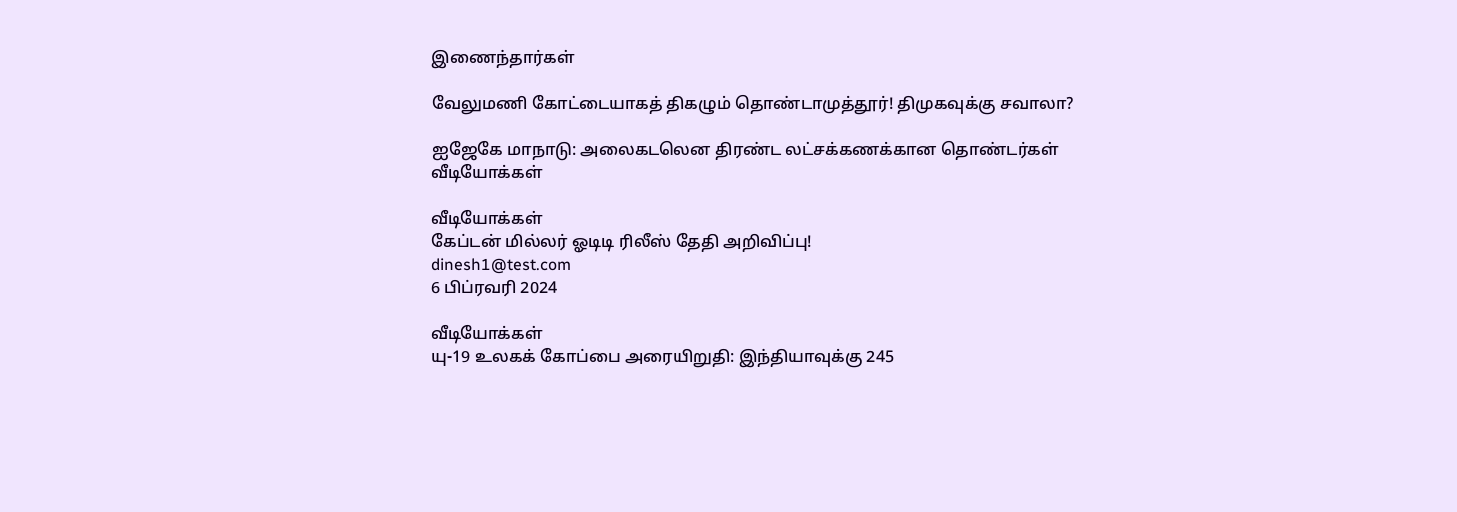இணைந்தார்கள்

வேலுமணி கோட்டையாகத் திகழும் தொண்டாமுத்தூர்! திமுகவுக்கு சவாலா?

ஐஜேகே மாநாடு: அலைகடலென திரண்ட லட்சக்கணக்கான தொண்டர்கள்
வீடியோக்கள்

வீடியோக்கள்
கேப்டன் மில்லர் ஓடிடி ரிலீஸ் தேதி அறிவிப்பு!
dinesh1@test.com
6 பிப்ரவரி 2024

வீடியோக்கள்
யு-19 உலகக் கோப்பை அரையிறுதி: இந்தியாவுக்கு 245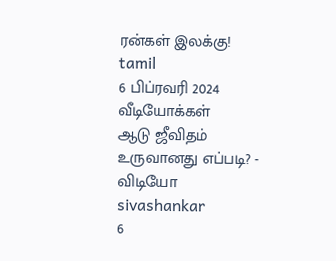ரன்கள் இலக்கு!
tamil
6 பிப்ரவரி 2024
வீடியோக்கள்
ஆடு ஜீவிதம் உருவானது எப்படி? - விடியோ
sivashankar
6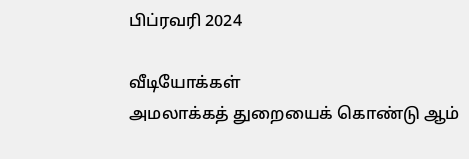பிப்ரவரி 2024

வீடியோக்கள்
அமலாக்கத் துறையைக் கொண்டு ஆம்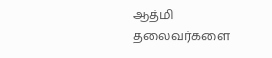ஆத்மி தலைவர்களை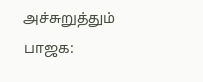அச்சுறுத்தும் பாஜக: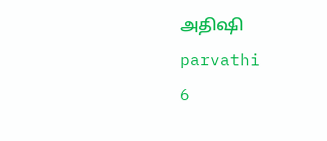அதிஷி
parvathi
6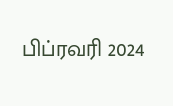பிப்ரவரி 2024